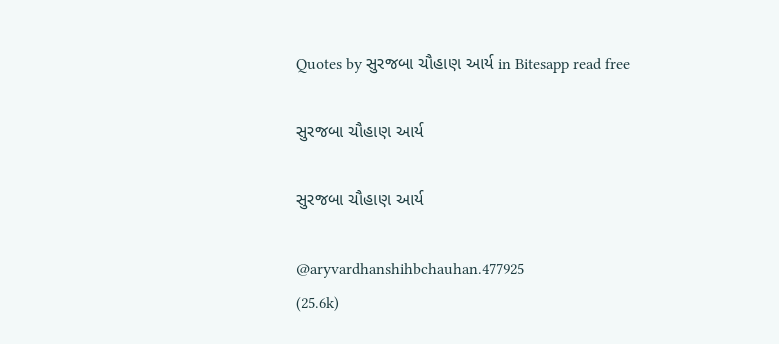Quotes by સુરજબા ચૌહાણ આર્ય in Bitesapp read free

સુરજબા ચૌહાણ આર્ય

સુરજબા ચૌહાણ આર્ય

@aryvardhanshihbchauhan.477925
(25.6k)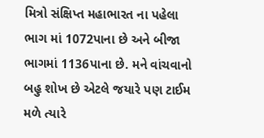મિત્રો સંક્ષિપ્ત મહાભારત ના પહેલા ભાગ માં 1072પાના છે અને બીજા ભાગમાં 1136પાના છે. મને વાંચવાનો બહુ શોખ છે એટલે જયારે પણ ટાઈમ મળે ત્યારે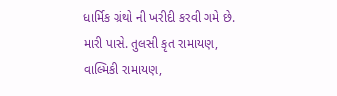ધાર્મિક ગ્રંથો ની ખરીદી કરવી ગમે છે. મારી પાસે. તુલસી કૃત રામાયણ, વાલ્મિકી રામાયણ,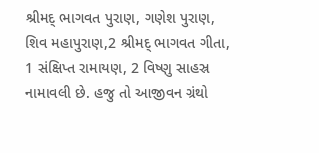શ્રીમદ્ ભાગવત પુરાણ, ગણેશ પુરાણ, શિવ મહાપુરાણ,2 શ્રીમદ્ ભાગવત ગીતા, 1 સંક્ષિપ્ત રામાયણ, 2 વિષ્ણુ સાહસ્ર નામાવલી છે. હજુ તો આજીવન ગ્રંથો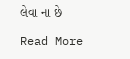લેવા ના છે

Read More